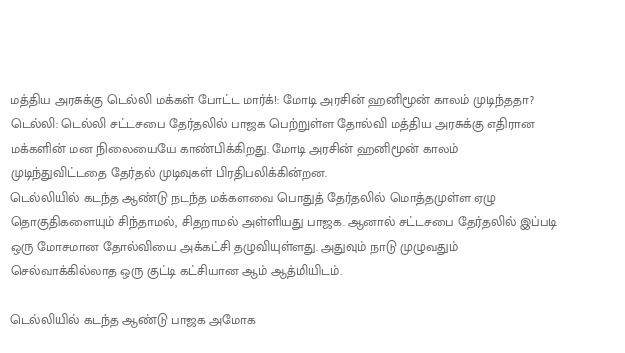மத்திய அரசுக்கு டெல்லி மக்கள் போட்ட மார்க்!: மோடி அரசின் ஹனிமூன் காலம் முடிந்ததா?
டெல்லி: டெல்லி சட்டசபை தேர்தலில் பாஜக பெற்றுள்ள தோல்வி மத்திய அரசுக்கு எதிரான மக்களின் மன நிலையையே காண்பிக்கிறது. மோடி அரசின் ஹனிமூன் காலம் முடிந்துவிட்டதை தேர்தல் முடிவுகள் பிரதிபலிக்கின்றன.
டெல்லியில் கடந்த ஆண்டு நடந்த மக்களவை பொதுத் தேர்தலில் மொத்தமுள்ள ஏழு தொகுதிகளையும் சிந்தாமல், சிதறாமல் அள்ளியது பாஜக. ஆனால் சட்டசபை தேர்தலில் இப்படி ஒரு மோசமான தோல்வியை அக்கட்சி தழுவியுள்ளது. அதுவும் நாடு முழுவதும் செல்வாக்கில்லாத ஒரு குட்டி கட்சியான ஆம் ஆத்மியிடம்.

டெல்லியில் கடந்த ஆண்டு பாஜக அமோக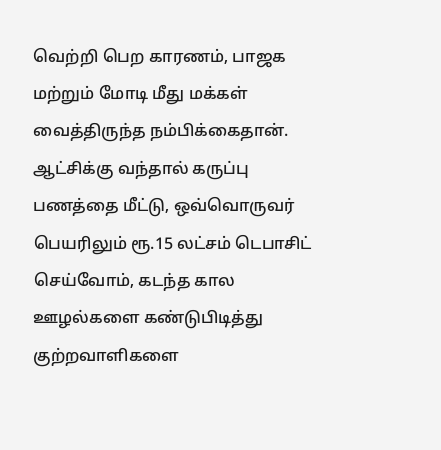வெற்றி பெற காரணம், பாஜக மற்றும் மோடி மீது மக்கள் வைத்திருந்த நம்பிக்கைதான். ஆட்சிக்கு வந்தால் கருப்பு பணத்தை மீட்டு, ஒவ்வொருவர் பெயரிலும் ரூ.15 லட்சம் டெபாசிட் செய்வோம், கடந்த கால ஊழல்களை கண்டுபிடித்து குற்றவாளிகளை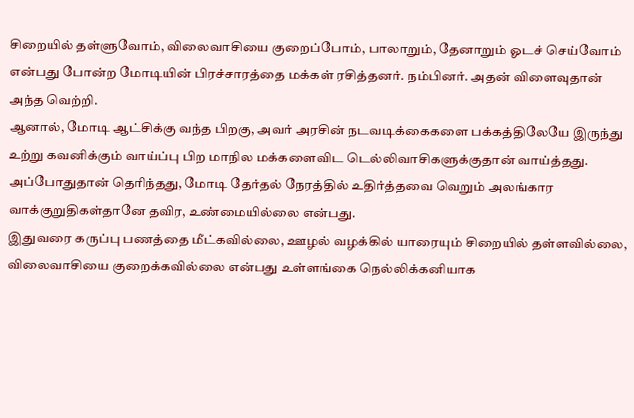சிறையில் தள்ளுவோம், விலைவாசியை குறைப்போம், பாலாறும், தேனாறும் ஓடச் செய்வோம் என்பது போன்ற மோடியின் பிரச்சாரத்தை மக்கள் ரசித்தனர். நம்பினர். அதன் விளைவுதான் அந்த வெற்றி.
ஆனால், மோடி ஆட்சிக்கு வந்த பிறகு, அவர் அரசின் நடவடிக்கைகளை பக்கத்திலேயே இருந்து உற்று கவனிக்கும் வாய்ப்பு பிற மாநில மக்களைவிட டெல்லிவாசிகளுக்குதான் வாய்த்தது. அப்போதுதான் தெரிந்தது, மோடி தேர்தல் நேரத்தில் உதிர்த்தவை வெறும் அலங்கார வாக்குறுதிகள்தானே தவிர, உண்மையில்லை என்பது.
இதுவரை கருப்பு பணத்தை மீட்கவில்லை, ஊழல் வழக்கில் யாரையும் சிறையில் தள்ளவில்லை, விலைவாசியை குறைக்கவில்லை என்பது உள்ளங்கை நெல்லிக்கனியாக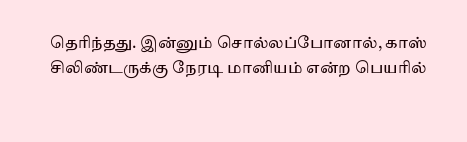தெரிந்தது. இன்னும் சொல்லப்போனால், காஸ் சிலிண்டருக்கு நேரடி மானியம் என்ற பெயரில்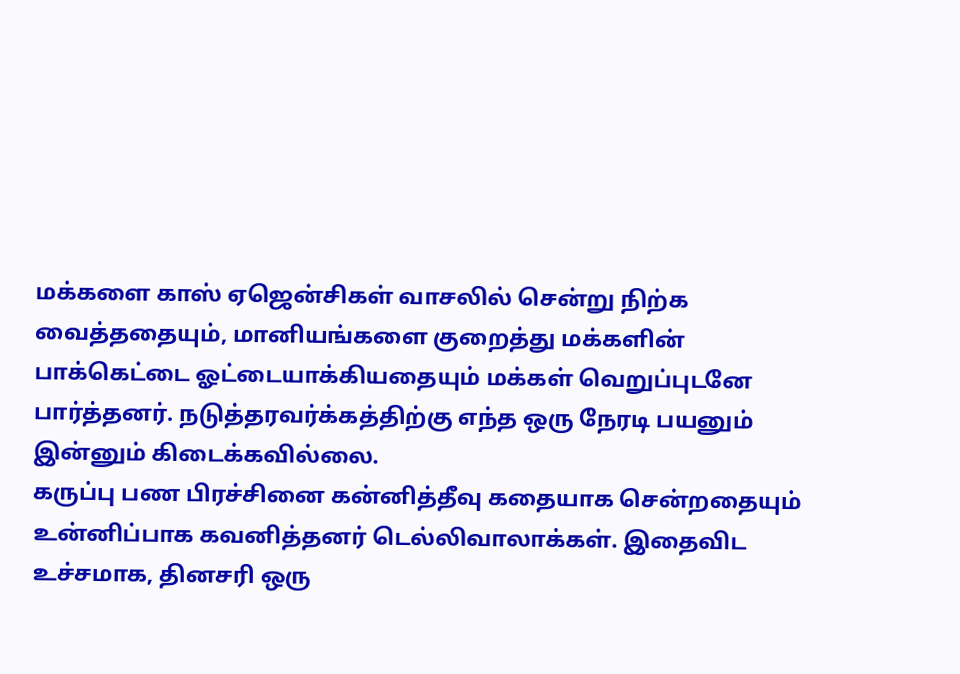மக்களை காஸ் ஏஜென்சிகள் வாசலில் சென்று நிற்க வைத்ததையும், மானியங்களை குறைத்து மக்களின் பாக்கெட்டை ஓட்டையாக்கியதையும் மக்கள் வெறுப்புடனே பார்த்தனர். நடுத்தரவர்க்கத்திற்கு எந்த ஒரு நேரடி பயனும் இன்னும் கிடைக்கவில்லை.
கருப்பு பண பிரச்சினை கன்னித்தீவு கதையாக சென்றதையும் உன்னிப்பாக கவனித்தனர் டெல்லிவாலாக்கள். இதைவிட உச்சமாக, தினசரி ஒரு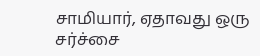சாமியார், ஏதாவது ஒரு சர்ச்சை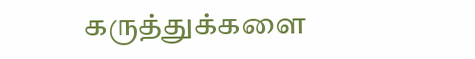கருத்துக்களை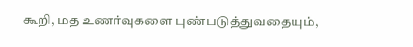கூறி, மத உணர்வுகளை புண்படுத்துவதையும்,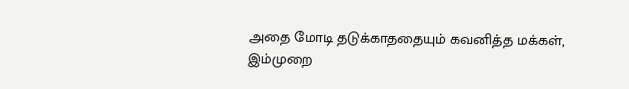அதை மோடி தடுக்காததையும் கவனித்த மக்கள், இம்முறை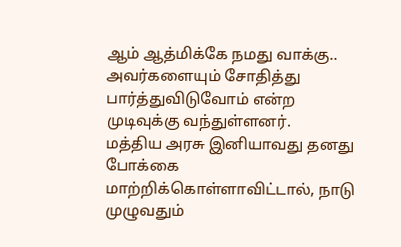ஆம் ஆத்மிக்கே நமது வாக்கு.. அவர்களையும் சோதித்து பார்த்துவிடுவோம் என்ற முடிவுக்கு வந்துள்ளனர்.
மத்திய அரசு இனியாவது தனது போக்கை மாற்றிக்கொள்ளாவிட்டால், நாடு முழுவதும்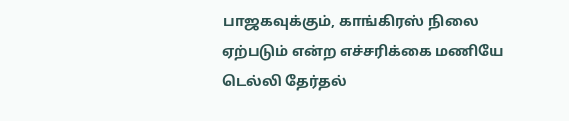பாஜகவுக்கும், காங்கிரஸ் நிலை ஏற்படும் என்ற எச்சரிக்கை மணியே டெல்லி தேர்தல்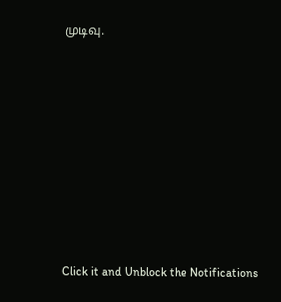முடிவு.












Click it and Unblock the Notifications